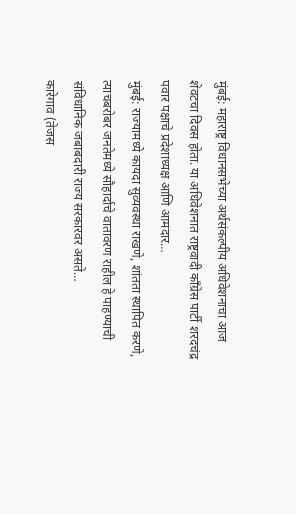मुंबई: महाराष्ट्र विधानसभेच्या अर्थसंकल्पीय अधिवेशनाचा आज शेवटचा दिवस होता. या अधिवेशनात राष्ट्रवादी काँग्रेस पार्टी शरदचंद्र पवार पक्षाचे प्रदेशाध्यक्ष आणि आमदार…
मुंबई: राज्यामध्ये कायदा सुव्यवस्था राखणे, शांतता स्थापित करणे, त्याचबरोबर जनतेमध्ये सौहार्दाचे वातावरण राहील हे पाहण्याची संविधानिक जबाबदारी राज्य सरकारवर असते…
कारेगाव (तेजस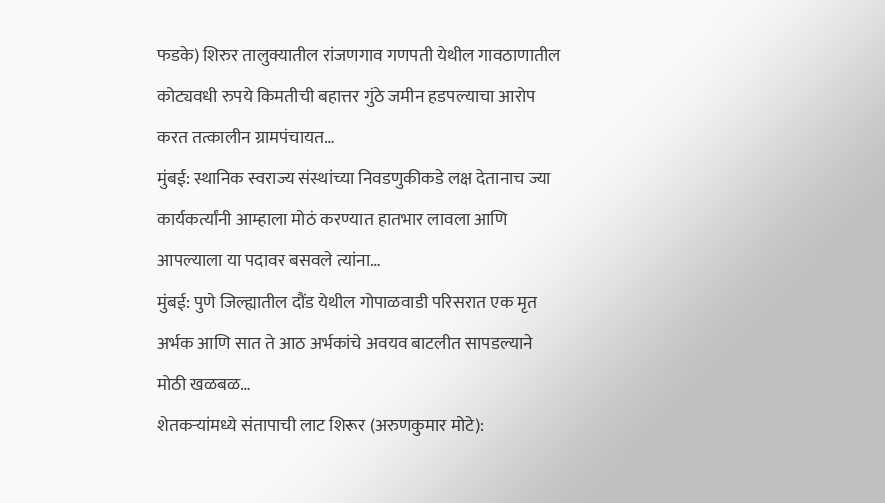फडके) शिरुर तालुक्यातील रांजणगाव गणपती येथील गावठाणातील कोट्यवधी रुपये किमतीची बहात्तर गुंठे जमीन हडपल्याचा आरोप करत तत्कालीन ग्रामपंचायत…
मुंबई: स्थानिक स्वराज्य संस्थांच्या निवडणुकीकडे लक्ष देतानाच ज्या कार्यकर्त्यांनी आम्हाला मोठं करण्यात हातभार लावला आणि आपल्याला या पदावर बसवले त्यांना…
मुंबई: पुणे जिल्ह्यातील दौंड येथील गोपाळवाडी परिसरात एक मृत अर्भक आणि सात ते आठ अर्भकांचे अवयव बाटलीत सापडल्याने मोठी खळबळ…
शेतकऱ्यांमध्ये संतापाची लाट शिरूर (अरुणकुमार मोटे):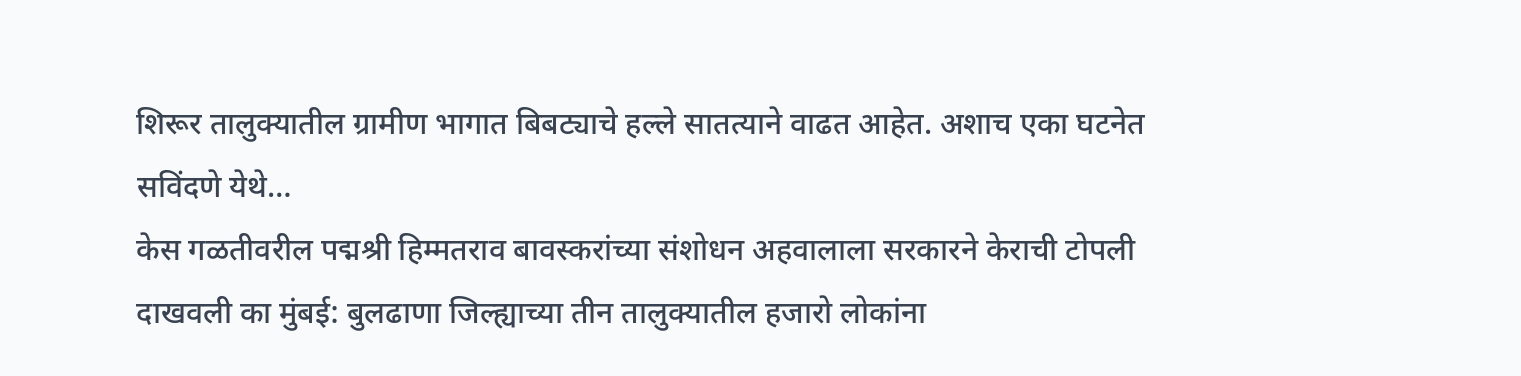शिरूर तालुक्यातील ग्रामीण भागात बिबट्याचे हल्ले सातत्याने वाढत आहेत. अशाच एका घटनेत सविंदणे येथे…
केस गळतीवरील पद्मश्री हिम्मतराव बावस्करांच्या संशोधन अहवालाला सरकारने केराची टोपली दाखवली का मुंबई: बुलढाणा जिल्ह्याच्या तीन तालुक्यातील हजारो लोकांना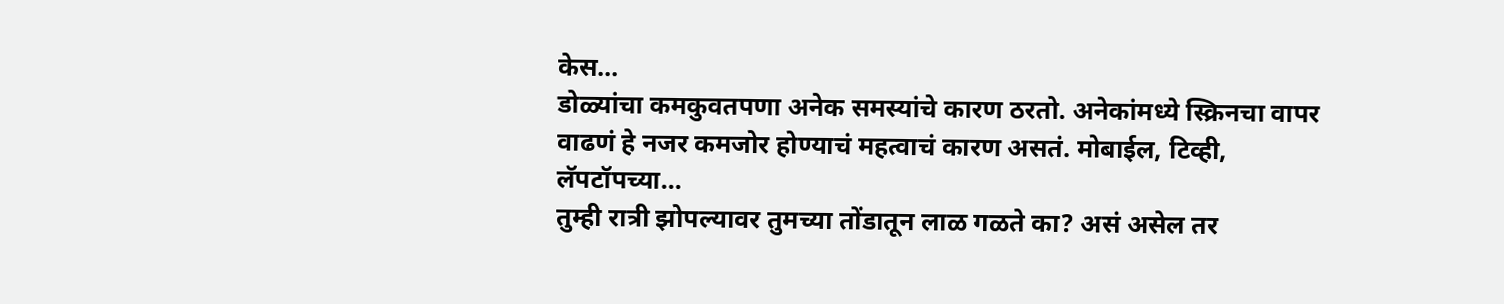केस…
डोळ्यांचा कमकुवतपणा अनेक समस्यांचे कारण ठरतो. अनेकांमध्ये स्क्रिनचा वापर वाढणं हे नजर कमजोर होण्याचं महत्वाचं कारण असतं. मोबाईल, टिव्ही, लॅपटॉपच्या…
तुम्ही रात्री झोपल्यावर तुमच्या तोंडातून लाळ गळते का? असं असेल तर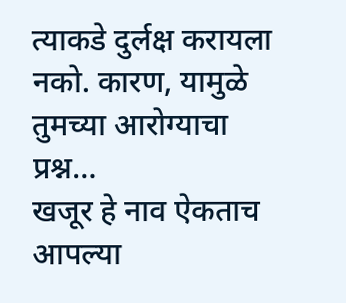त्याकडे दुर्लक्ष करायला नको. कारण, यामुळे तुमच्या आरोग्याचा प्रश्न…
खजूर हे नाव ऐकताच आपल्या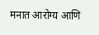मनात आरोग्य आणि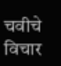चवीचे विचार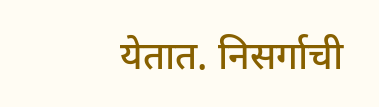येतात. निसर्गाची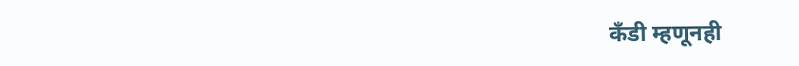कँडी म्हणूनही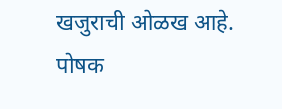खजुराची ओळख आहे. पोषक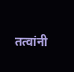तत्वांनी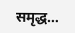समृद्ध…